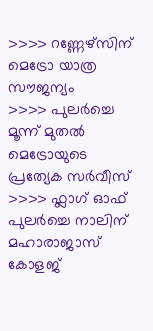>>>> റണ്ണേഴ്സിന് മെട്രോ യാത്ര സൗജന്യം
>>>> പുലർച്ചെ മൂന്ന് മുതൽ മെട്രോയുടെ പ്രത്യേക സർവീസ്
>>>> ഫ്ലാഗ് ഓഫ് പുലർച്ചെ നാലിന് മഹാരാജാസ് കോളജ്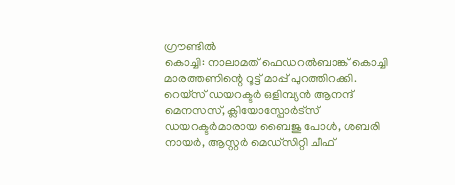ഗ്രൗണ്ടിൽ
കൊച്ചി: നാലാമത് ഫെഡറൽബാങ്ക് കൊച്ചി മാരത്തണിന്റെ റൂട്ട് മാപ്പ് പുറത്തിറക്കി.
റെയ്സ് ഡയറക്ടർ ഒളിമ്പ്യൻ ആനന്ദ് മെനസസ്, ക്ലിയോസ്പോർട്സ് ഡയറക്ടർമാരായ ബൈജു പോൾ, ശബരി നായർ, ആസ്റ്റർ മെഡ്സിറ്റി ചീഫ്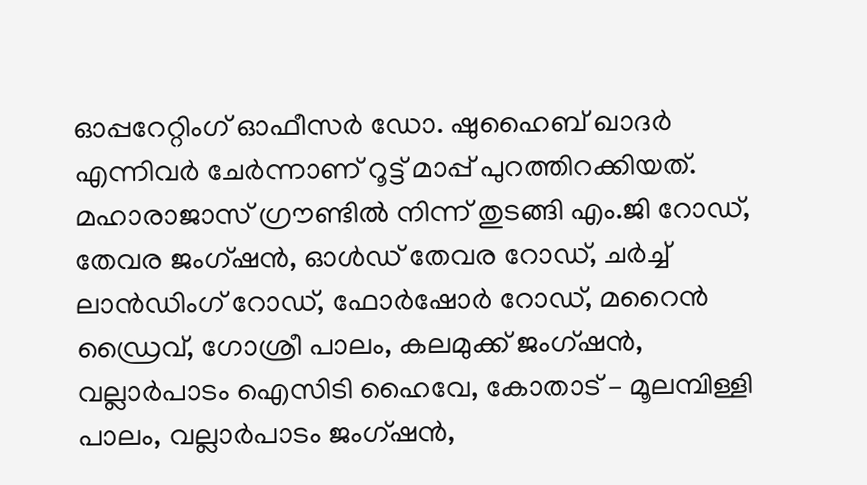ഓപ്പറേറ്റിംഗ് ഓഫീസർ ഡോ. ഷുഹൈബ് ഖാദർ എന്നിവർ ചേർന്നാണ് റൂട്ട് മാപ്പ് പുറത്തിറക്കിയത്.
മഹാരാജാസ് ഗ്രൗണ്ടിൽ നിന്ന് തുടങ്ങി എം.ജി റോഡ്, തേവര ജംഗ്ഷൻ, ഓൾഡ് തേവര റോഡ്, ചർച്ച് ലാൻഡിംഗ് റോഡ്, ഫോർഷോർ റോഡ്, മറൈൻ ഡ്രൈവ്, ഗോശ്രീ പാലം, കലമുക്ക് ജംഗ്ഷൻ, വല്ലാർപാടം ഐസിടി ഹൈവേ, കോതാട് – മൂലമ്പിള്ളി പാലം, വല്ലാർപാടം ജംഗ്ഷൻ,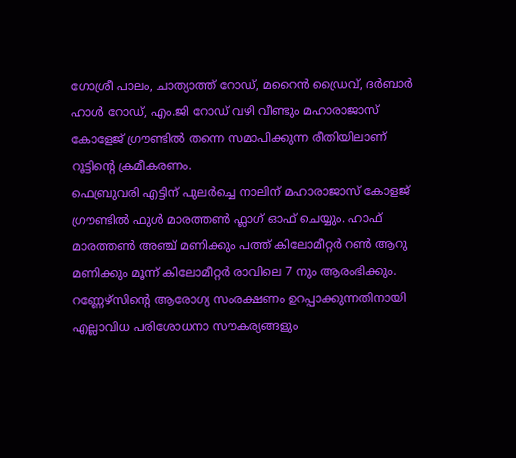ഗോശ്രീ പാലം, ചാത്യാത്ത് റോഡ്, മറൈൻ ഡ്രൈവ്, ദർബാർ ഹാൾ റോഡ്, എം.ജി റോഡ് വഴി വീണ്ടും മഹാരാജാസ് കോളേജ് ഗ്രൗണ്ടിൽ തന്നെ സമാപിക്കുന്ന രീതിയിലാണ് റൂട്ടിൻ്റെ ക്രമീകരണം.
ഫെബ്രുവരി എട്ടിന് പുലർച്ചെ നാലിന് മഹാരാജാസ് കോളജ് ഗ്രൗണ്ടിൽ ഫുൾ മാരത്തൺ ഫ്ലാഗ് ഓഫ് ചെയ്യും. ഹാഫ് മാരത്തൺ അഞ്ച് മണിക്കും പത്ത് കിലോമീറ്റർ റൺ ആറു മണിക്കും മൂന്ന് കിലോമീറ്റർ രാവിലെ 7 നും ആരംഭിക്കും.
റണ്ണേഴ്സിൻ്റെ ആരോഗ്യ സംരക്ഷണം ഉറപ്പാക്കുന്നതിനായി എല്ലാവിധ പരിശോധനാ സൗകര്യങ്ങളും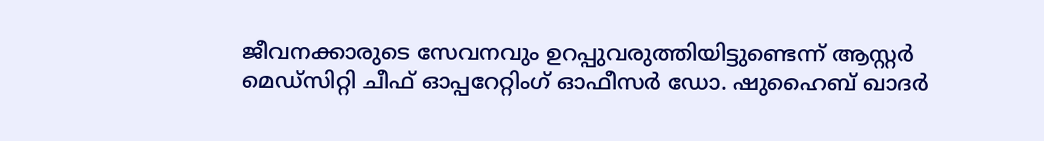ജീവനക്കാരുടെ സേവനവും ഉറപ്പുവരുത്തിയിട്ടുണ്ടെന്ന് ആസ്റ്റർ മെഡ്സിറ്റി ചീഫ് ഓപ്പറേറ്റിംഗ് ഓഫീസർ ഡോ. ഷുഹൈബ് ഖാദർ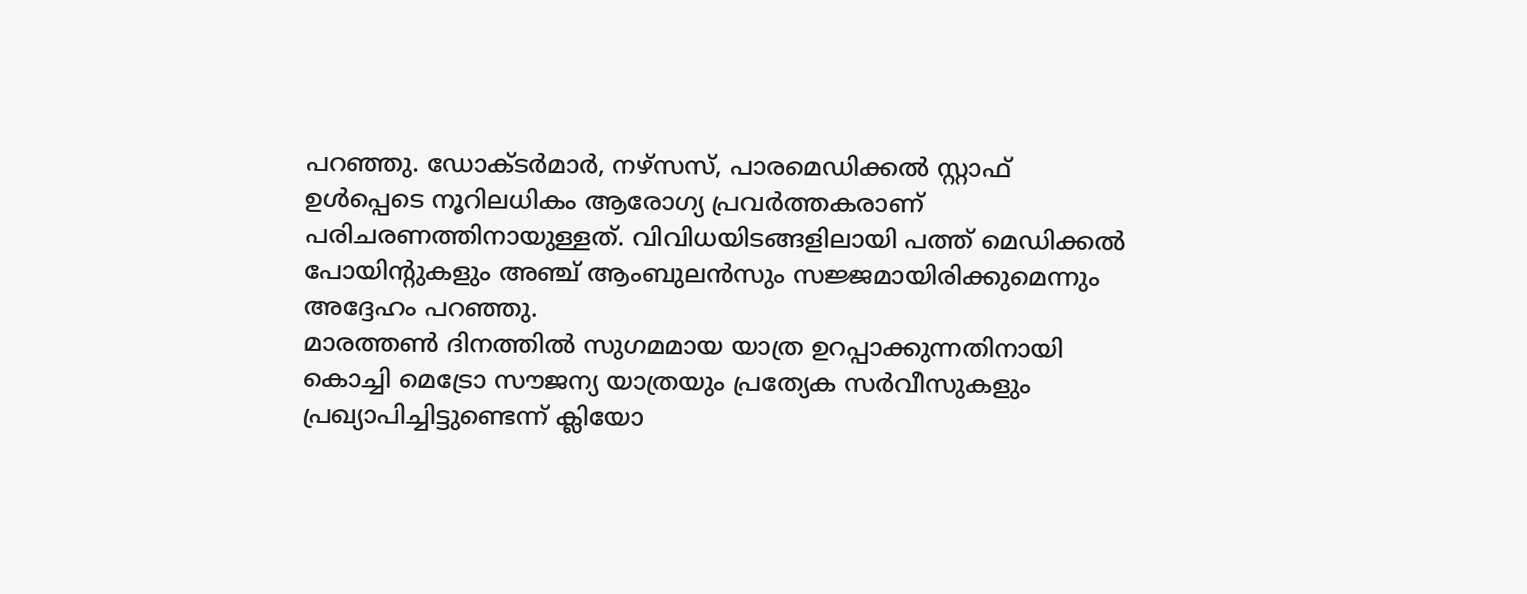പറഞ്ഞു. ഡോക്ടർമാർ, നഴ്സസ്, പാരമെഡിക്കൽ സ്റ്റാഫ് ഉൾപ്പെടെ നൂറിലധികം ആരോഗ്യ പ്രവർത്തകരാണ് പരിചരണത്തിനായുള്ളത്. വിവിധയിടങ്ങളിലായി പത്ത് മെഡിക്കൽ പോയിന്റുകളും അഞ്ച് ആംബുലൻസും സജ്ജമായിരിക്കുമെന്നും അദ്ദേഹം പറഞ്ഞു.
മാരത്തൺ ദിനത്തിൽ സുഗമമായ യാത്ര ഉറപ്പാക്കുന്നതിനായി കൊച്ചി മെട്രോ സൗജന്യ യാത്രയും പ്രത്യേക സർവീസുകളും പ്രഖ്യാപിച്ചിട്ടുണ്ടെന്ന് ക്ലിയോ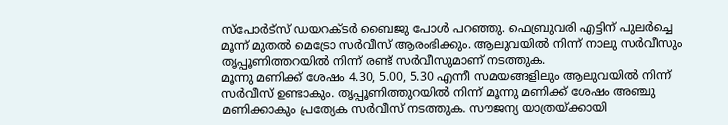സ്പോർട്സ് ഡയറക്ടർ ബൈജു പോൾ പറഞ്ഞു. ഫെബ്രുവരി എട്ടിന് പുലർച്ചെ മൂന്ന് മുതൽ മെട്രോ സർവീസ് ആരംഭിക്കും. ആലുവയിൽ നിന്ന് നാലു സർവീസും തൃപ്പൂണിത്തറയിൽ നിന്ന് രണ്ട് സർവീസുമാണ് നടത്തുക.
മൂന്നു മണിക്ക് ശേഷം 4.30, 5.00, 5.30 എന്നീ സമയങ്ങളിലും ആലുവയിൽ നിന്ന് സർവീസ് ഉണ്ടാകും. തൃപ്പൂണിത്തുറയിൽ നിന്ന് മൂന്നു മണിക്ക് ശേഷം അഞ്ചു മണിക്കാകും പ്രത്യേക സർവീസ് നടത്തുക. സൗജന്യ യാത്രയ്ക്കായി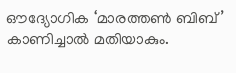ഔദ്യോഗിക ‘മാരത്തൺ ബിബ്’ കാണിച്ചാൽ മതിയാകും.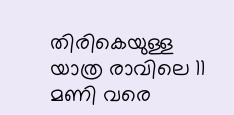തിരികെയുള്ള യാത്ര രാവിലെ 11 മണി വരെ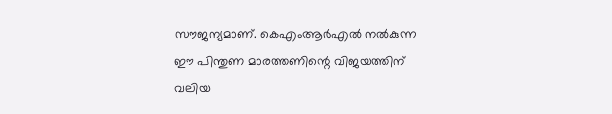സൗജന്യമാണ്. കെഎംആർഎൽ നൽകുന്ന ഈ പിന്തുണ മാരത്തണിന്റെ വിജയത്തിന് വലിയ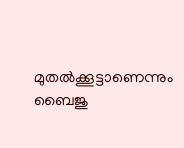മുതൽക്കൂട്ടാണെന്നും ബൈജു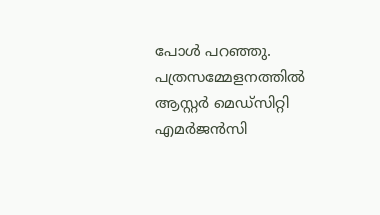പോൾ പറഞ്ഞു.
പത്രസമ്മേളനത്തിൽ ആസ്റ്റർ മെഡ്സിറ്റി എമർജൻസി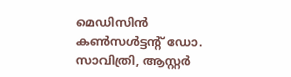മെഡിസിൻ കൺസൾട്ടൻ്റ് ഡോ. സാവിത്രി, ആസ്റ്റർ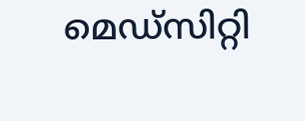മെഡ്സിറ്റി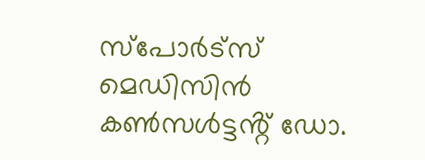സ്പോർട്സ് മെഡിസിൻ കൺസൾട്ടൻ്റ് ഡോ.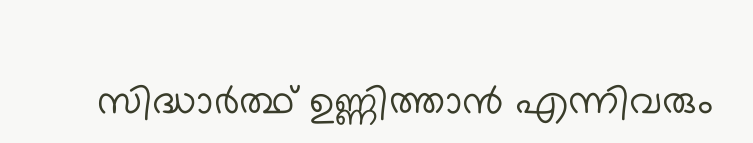സിദ്ധാർത്ഥ് ഉണ്ണിത്താൻ എന്നിവരും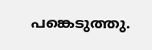പങ്കെടുത്തു.